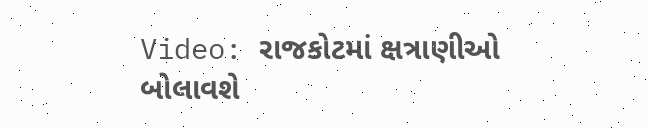Video: રાજકોટમાં ક્ષત્રાણીઓ બોલાવશે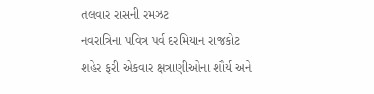તલવાર રાસની રમઝટ
નવરાત્રિના પવિત્ર પર્વ દરમિયાન રાજકોટ શહેર ફરી એકવાર ક્ષત્રાણીઓના શૌર્ય અને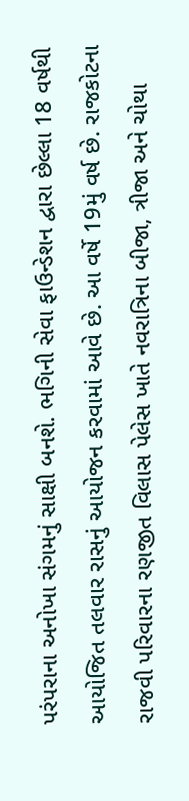પરંપરાના અનોખા સંગમનું સાક્ષી બનશે. ભગિની સેવા ફાઉન્ડેશન દ્વારા છેલ્લા 18 વર્ષથી આયોજિત તલવાર રાસનું આયોજન કરવામાં આવે છે. આ વર્ષે 19મું વર્ષ છે. રાજકોટના રાજવી પરિવારના રણજીત વિલાસ પેલેસ ખાતે નવરાત્રિના બીજા, ત્રીજા અને ચોથા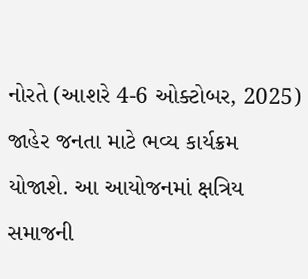નોરતે (આશરે 4-6 ઓક્ટોબર, 2025) જાહેર જનતા માટે ભવ્ય કાર્યક્રમ યોજાશે. આ આયોજનમાં ક્ષત્રિય સમાજની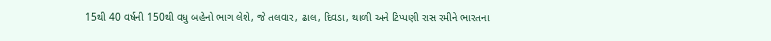15થી 40 વર્ષની 150થી વધુ બહેનો ભાગ લેશે, જે તલવાર, ઢાલ, દિવડા, થાળી અને ટિપ્પણી રાસ રમીને ભારતના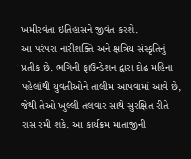ખમીરવંતા ઇતિહાસને જીવંત કરશે.
આ પરંપરા નારીશક્તિ અને ક્ષત્રિય સંસ્કૃતિનું પ્રતીક છે. ભગિની ફાઉન્ડેશન દ્વારા દોઢ મહિના પહેલાંથી યુવતીઓને તાલીમ આપવામાં આવે છે, જેથી તેઓ ખુલ્લી તલવાર સાથે સુરક્ષિત રીતે રાસ રમી શકે. આ કાર્યક્રમ માતાજીની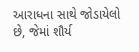આરાધના સાથે જોડાયેલો છે, જેમાં શૌર્ય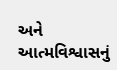અને આત્મવિશ્વાસનું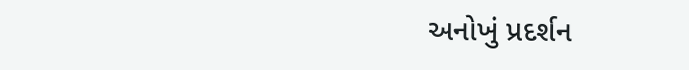અનોખું પ્રદર્શન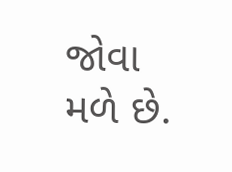જોવા મળે છે.